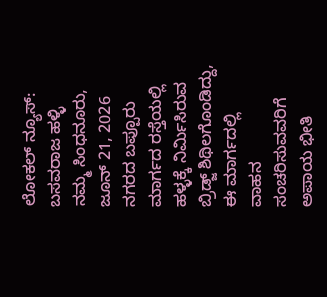ಲೋಕಲ್ ನ್ಯೂಸ್: ಬಸವರಾಜ ಹಳ್ಳಿ
ನಮ್ಮ ಸಿಂಧನೂರು, ಜೂನ್ 21, 2026
ನಗರದ ಬಪ್ಪೂರು ಮಾರ್ಗದ ರಸ್ತೆಯಲ್ಲಿ ಹಳ್ಳಕ್ಕೆ ನಿರ್ಮಿಸಿರುವ ಬ್ರಿಡ್ಜ್ ಶಿಥಿಲಗೊಂಡಿದ್ದು, ಈ ಮಾರ್ಗದಲ್ಲಿ ವಾಹನ ಸಂಚರಿಸುವವರಿಗೆ ಅಪಾಯ ಭೀತಿ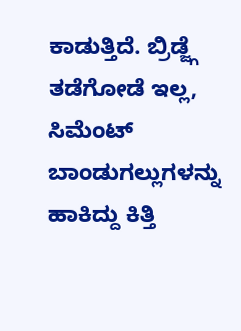ಕಾಡುತ್ತಿದೆ. ಬ್ರಿಡ್ಜ್ಗೆ ತಡೆಗೋಡೆ ಇಲ್ಲ, ಸಿಮೆಂಟ್ ಬಾಂಡುಗಲ್ಲುಗಳನ್ನು ಹಾಕಿದ್ದು ಕಿತ್ತಿ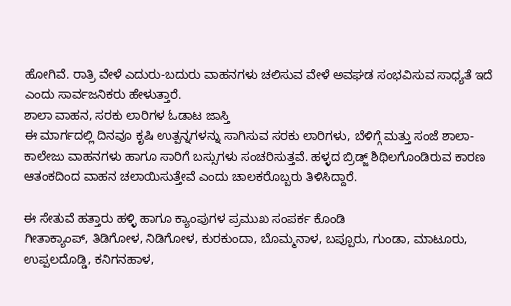ಹೋಗಿವೆ. ರಾತ್ರಿ ವೇಳೆ ಎದುರು-ಬದುರು ವಾಹನಗಳು ಚಲಿಸುವ ವೇಳೆ ಅವಘಡ ಸಂಭವಿಸುವ ಸಾಧ್ಯತೆ ಇದೆ ಎಂದು ಸಾರ್ವಜನಿಕರು ಹೇಳುತ್ತಾರೆ.
ಶಾಲಾ ವಾಹನ, ಸರಕು ಲಾರಿಗಳ ಓಡಾಟ ಜಾಸ್ತಿ
ಈ ಮಾರ್ಗದಲ್ಲಿ ದಿನವೂ ಕೃಷಿ ಉತ್ಪನ್ನಗಳನ್ನು ಸಾಗಿಸುವ ಸರಕು ಲಾರಿಗಳು, ಬೆಳಿಗ್ಗೆ ಮತ್ತು ಸಂಜೆ ಶಾಲಾ-ಕಾಲೇಜು ವಾಹನಗಳು ಹಾಗೂ ಸಾರಿಗೆ ಬಸ್ಸುಗಳು ಸಂಚರಿಸುತ್ತವೆ. ಹಳ್ಳದ ಬ್ರಿಡ್ಜ್ ಶಿಥಿಲಗೊಂಡಿರುವ ಕಾರಣ ಆತಂಕದಿಂದ ವಾಹನ ಚಲಾಯಿಸುತ್ತೇವೆ ಎಂದು ಚಾಲಕರೊಬ್ಬರು ತಿಳಿಸಿದ್ದಾರೆ.

ಈ ಸೇತುವೆ ಹತ್ತಾರು ಹಳ್ಳಿ ಹಾಗೂ ಕ್ಯಾಂಪುಗಳ ಪ್ರಮುಖ ಸಂಪರ್ಕ ಕೊಂಡಿ
ಗೀತಾಕ್ಯಾಂಪ್, ತಿಡಿಗೋಳ, ನಿಡಿಗೋಳ, ಕುರಕುಂದಾ, ಬೊಮ್ಮನಾಳ, ಬಪ್ಪೂರು, ಗುಂಡಾ, ಮಾಟೂರು, ಉಪ್ಪಲದೊಡ್ಡಿ, ಕನಿಗನಹಾಳ,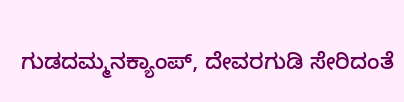ಗುಡದಮ್ಮನಕ್ಯಾಂಪ್, ದೇವರಗುಡಿ ಸೇರಿದಂತೆ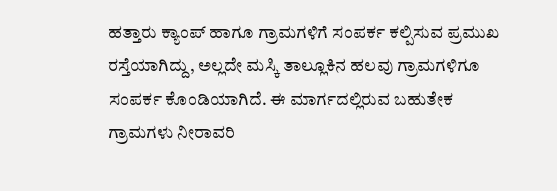ಹತ್ತಾರು ಕ್ಯಾಂಪ್ ಹಾಗೂ ಗ್ರಾಮಗಳಿಗೆ ಸಂಪರ್ಕ ಕಲ್ಪಿಸುವ ಪ್ರಮುಖ ರಸ್ತೆಯಾಗಿದ್ದು, ಅಲ್ಲದೇ ಮಸ್ಕಿ ತಾಲ್ಲೂಕಿನ ಹಲವು ಗ್ರಾಮಗಳಿಗೂ ಸಂಪರ್ಕ ಕೊಂಡಿಯಾಗಿದೆ. ಈ ಮಾರ್ಗದಲ್ಲಿರುವ ಬಹುತೇಕ ಗ್ರಾಮಗಳು ನೀರಾವರಿ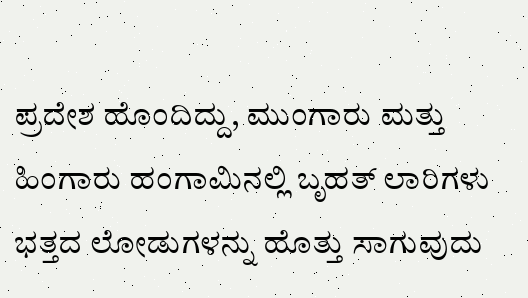ಪ್ರದೇಶ ಹೊಂದಿದ್ದು, ಮುಂಗಾರು ಮತ್ತು ಹಿಂಗಾರು ಹಂಗಾಮಿನಲ್ಲಿ ಬೃಹತ್ ಲಾರಿಗಳು ಭತ್ತದ ಲೋಡುಗಳನ್ನು ಹೊತ್ತು ಸಾಗುವುದು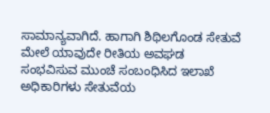ಸಾಮಾನ್ಯವಾಗಿದೆ. ಹಾಗಾಗಿ ಶಿಥಿಲಗೊಂಡ ಸೇತುವೆ ಮೇಲೆ ಯಾವುದೇ ರೀತಿಯ ಅವಘಡ ಸಂಭವಿಸುವ ಮುಂಚೆ ಸಂಬಂಧಿಸಿದ ಇಲಾಖೆ ಅಧಿಕಾರಿಗಳು ಸೇತುವೆಯ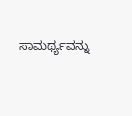ಸಾಮರ್ಥ್ಯವನ್ನು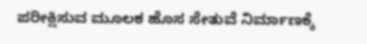ಪರೀಕ್ಷಿಸುವ ಮೂಲಕ ಹೊಸ ಸೇತುವೆ ನಿರ್ಮಾಣಕ್ಕೆ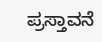ಪ್ರಸ್ತಾವನೆ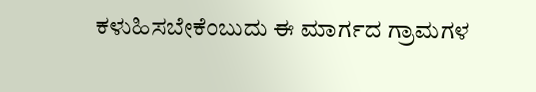ಕಳುಹಿಸಬೇಕೆಂಬುದು ಈ ಮಾರ್ಗದ ಗ್ರಾಮಗಳ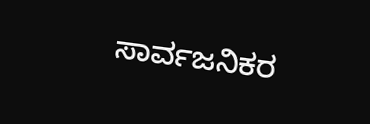ಸಾರ್ವಜನಿಕರ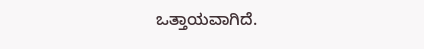ಒತ್ತಾಯವಾಗಿದೆ.